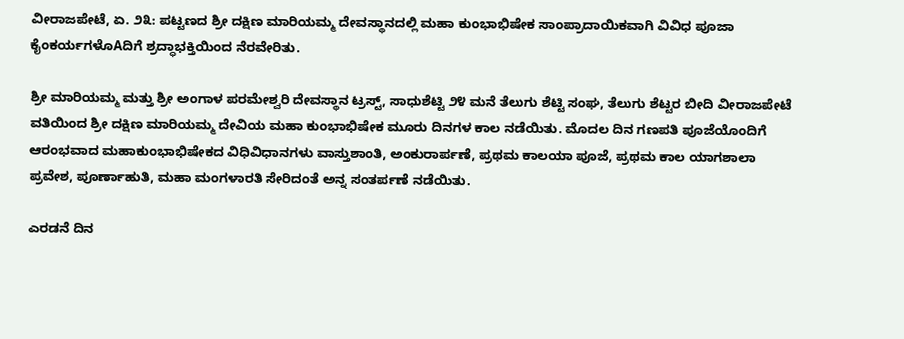ವೀರಾಜಪೇಟೆ, ಏ. ೨೩: ಪಟ್ಟಣದ ಶ್ರೀ ದಕ್ಷಿಣ ಮಾರಿಯಮ್ಮ ದೇವಸ್ಥಾನದಲ್ಲಿ ಮಹಾ ಕುಂಭಾಭಿಷೇಕ ಸಾಂಪ್ರಾದಾಯಿಕವಾಗಿ ವಿವಿಧ ಪೂಜಾ ಕೈಂಕರ್ಯಗಳೊAದಿಗೆ ಶ್ರದ್ಧಾಭಕ್ತಿಯಿಂದ ನೆರವೇರಿತು.

ಶ್ರೀ ಮಾರಿಯಮ್ಮ ಮತ್ತು ಶ್ರೀ ಅಂಗಾಳ ಪರಮೇಶ್ವರಿ ದೇವಸ್ಥಾನ ಟ್ರಸ್ಟ್, ಸಾಧುಶೆಟ್ಟಿ ೨೪ ಮನೆ ತೆಲುಗು ಶೆಟ್ಟಿ ಸಂಘ, ತೆಲುಗು ಶೆಟ್ಟರ ಬೀದಿ ವೀರಾಜಪೇಟೆ ವತಿಯಿಂದ ಶ್ರೀ ದಕ್ಷಿಣ ಮಾರಿಯಮ್ಮ ದೇವಿಯ ಮಹಾ ಕುಂಭಾಭಿಷೇಕ ಮೂರು ದಿನಗಳ ಕಾಲ ನಡೆಯಿತು. ಮೊದಲ ದಿನ ಗಣಪತಿ ಪೂಜೆಯೊಂದಿಗೆ ಆರಂಭವಾದ ಮಹಾಕುಂಭಾಭಿಷೇಕದ ವಿಧಿವಿಧಾನಗಳು ವಾಸ್ತುಶಾಂತಿ, ಅಂಕುರಾರ್ಪಣೆ, ಪ್ರಥಮ ಕಾಲಯಾ ಪೂಜೆ, ಪ್ರಥಮ ಕಾಲ ಯಾಗಶಾಲಾ ಪ್ರವೇಶ, ಪೂರ್ಣಾಹುತಿ, ಮಹಾ ಮಂಗಳಾರತಿ ಸೇರಿದಂತೆ ಅನ್ನ ಸಂತರ್ಪಣೆ ನಡೆಯಿತು.

ಎರಡನೆ ದಿನ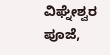ವಿಘ್ನೇಶ್ವರ ಪೂಜೆ,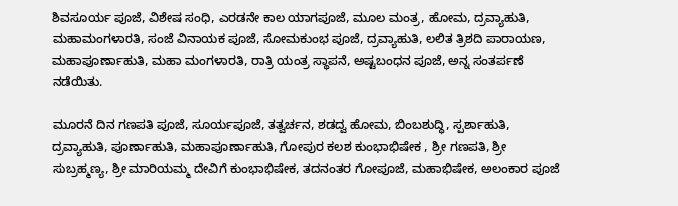ಶಿವಸೂರ್ಯ ಪೂಜೆ, ವಿಶೇಷ ಸಂಧಿ, ಎರಡನೇ ಕಾಲ ಯಾಗಪೂಜೆ, ಮೂಲ ಮಂತ್ರ, ಹೋಮ, ದ್ರವ್ಯಾಹುತಿ, ಮಹಾಮಂಗಳಾರತಿ, ಸಂಜೆ ವಿನಾಯಕ ಪೂಜೆ, ಸೋಮಕುಂಭ ಪೂಜೆ, ದ್ರವ್ಯಾಹುತಿ, ಲಲಿತ ತ್ರಿಶದಿ ಪಾರಾಯಣ, ಮಹಾಪೂರ್ಣಾಹುತಿ, ಮಹಾ ಮಂಗಳಾರತಿ, ರಾತ್ರಿ ಯಂತ್ರ ಸ್ಥಾಪನೆ, ಅಷ್ಟಬಂಧನ ಪೂಜೆ, ಅನ್ನ ಸಂತರ್ಪಣೆ ನಡೆಯಿತು.

ಮೂರನೆ ದಿನ ಗಣಪತಿ ಪೂಜೆ, ಸೂರ್ಯಪೂಜೆ, ತತ್ವರ್ಚನ, ಶಡದ್ವ ಹೋಮ, ಬಿಂಬಶುದ್ಧಿ, ಸ್ಪರ್ಶಾಹುತಿ, ದ್ರವ್ಯಾಹುತಿ, ಪೂರ್ಣಾಹುತಿ, ಮಹಾಪೂರ್ಣಾಹುತಿ, ಗೋಪುರ ಕಲಶ ಕುಂಭಾಭಿಷೇಕ , ಶ್ರೀ ಗಣಪತಿ, ಶ್ರೀ ಸುಬ್ರಹ್ಮಣ್ಯ, ಶ್ರೀ ಮಾರಿಯಮ್ಮ ದೇವಿಗೆ ಕುಂಭಾಭಿಷೇಕ, ತದನಂತರ ಗೋಪೂಜೆ, ಮಹಾಭಿಷೇಕ, ಅಲಂಕಾರ ಪೂಜೆ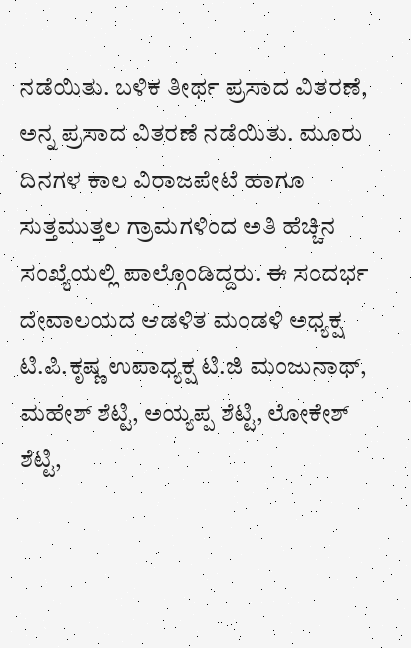ನಡೆಯಿತು. ಬಳಿಕ ತೀರ್ಥ ಪ್ರಸಾದ ವಿತರಣೆ, ಅನ್ನ ಪ್ರಸಾದ ವಿತರಣೆ ನಡೆಯಿತು. ಮೂರು ದಿನಗಳ ಕಾಲ ವಿರಾಜಪೇಟೆ ಹಾಗೂ ಸುತ್ತಮುತ್ತಲ ಗ್ರಾಮಗಳಿಂದ ಅತಿ ಹೆಚ್ಚಿನ ಸಂಖ್ಯೆಯಲ್ಲಿ ಪಾಲ್ಗೊಂಡಿದ್ದರು. ಈ ಸಂದರ್ಭ ದೇವಾಲಯದ ಆಡಳಿತ ಮಂಡಳಿ ಅಧ್ಯಕ್ಷ ಟಿ.ಪಿ.ಕೃಷ್ಣ ಉಪಾಧ್ಯಕ್ಷ ಟಿ.ಜಿ ಮಂಜುನಾಥ್, ಮಹೇಶ್ ಶೆಟ್ಟಿ, ಅಯ್ಯಪ್ಪ ಶೆಟ್ಟಿ, ಲೋಕೇಶ್ ಶೆಟ್ಟಿ,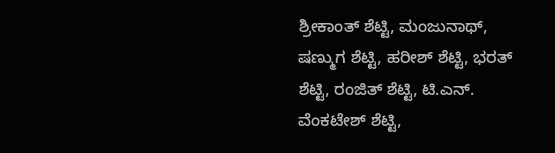ಶ್ರೀಕಾಂತ್ ಶೆಟ್ಟಿ, ಮಂಜುನಾಥ್, ಷಣ್ಮುಗ ಶೆಟ್ಟಿ, ಹರೀಶ್ ಶೆಟ್ಟಿ, ಭರತ್ ಶೆಟ್ಟಿ, ರಂಜಿತ್ ಶೆಟ್ಟಿ, ಟಿ.ಎನ್. ವೆಂಕಟೇಶ್ ಶೆಟ್ಟಿ,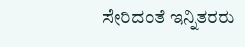ಸೇರಿದಂತೆ ಇನ್ನಿತರರು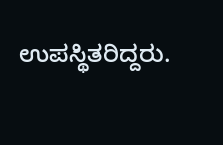ಉಪಸ್ಥಿತರಿದ್ದರು.